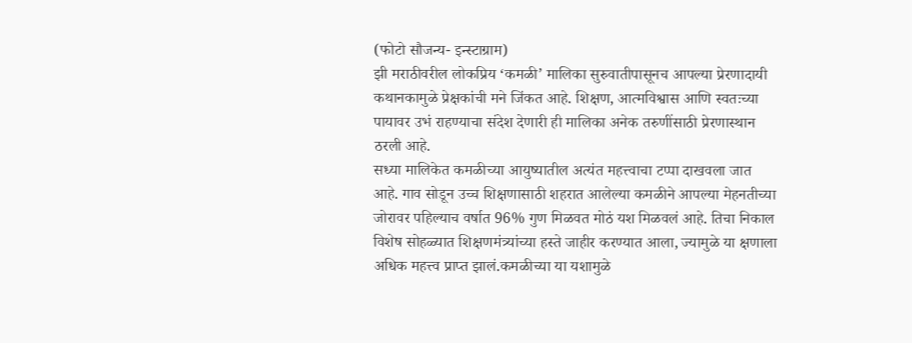(फोटो सौजन्य- इन्स्टाग्राम)
झी मराठीवरील लोकप्रिय ‘कमळी’ मालिका सुरुवातीपासूनच आपल्या प्रेरणादायी कथानकामुळे प्रेक्षकांची मने जिंकत आहे. शिक्षण, आत्मविश्वास आणि स्वतःच्या पायावर उभं राहण्याचा संदेश देणारी ही मालिका अनेक तरुणींसाठी प्रेरणास्थान ठरली आहे.
सध्या मालिकेत कमळीच्या आयुष्यातील अत्यंत महत्त्वाचा टप्पा दाखवला जात आहे. गाव सोडून उच्च शिक्षणासाठी शहरात आलेल्या कमळीने आपल्या मेहनतीच्या जोरावर पहिल्याच वर्षात 96% गुण मिळवत मोठं यश मिळवलं आहे. तिचा निकाल विशेष सोहळ्यात शिक्षणमंत्र्यांच्या हस्ते जाहीर करण्यात आला, ज्यामुळे या क्षणाला अधिक महत्त्व प्राप्त झालं.कमळीच्या या यशामुळे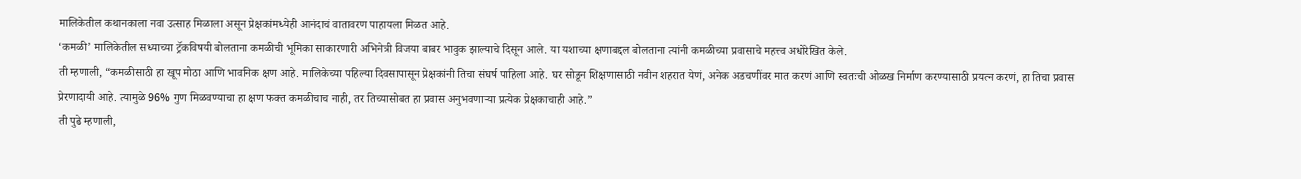मालिकेतील कथानकाला नवा उत्साह मिळाला असून प्रेक्षकांमध्येही आनंदाचं वातावरण पाहायला मिळत आहे.
‘कमळी’ मालिकेतील सध्याच्या ट्रॅकविषयी बोलताना कमळीची भूमिका साकारणारी अभिनेत्री विजया बाबर भावुक झाल्याचे दिसून आले. या यशाच्या क्षणाबद्दल बोलताना त्यांनी कमळीच्या प्रवासाचे महत्त्व अधोरेखित केले.
ती म्हणाली, “कमळीसाठी हा खूप मोठा आणि भावनिक क्षण आहे. मालिकेच्या पहिल्या दिवसापासून प्रेक्षकांनी तिचा संघर्ष पाहिला आहे. घर सोडून शिक्षणासाठी नवीन शहरात येणं, अनेक अडचणींवर मात करणं आणि स्वतःची ओळख निर्माण करण्यासाठी प्रयत्न करणं, हा तिचा प्रवास प्रेरणादायी आहे. त्यामुळे 96% गुण मिळवण्याचा हा क्षण फक्त कमळीचाच नाही, तर तिच्यासोबत हा प्रवास अनुभवणाऱ्या प्रत्येक प्रेक्षकाचाही आहे.”
ती पुढे म्हणाली,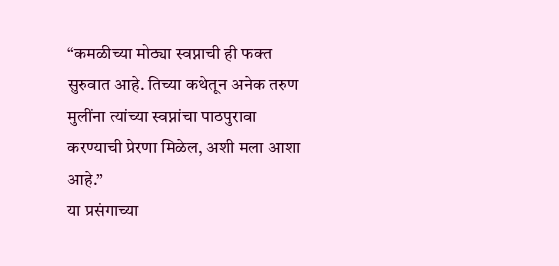“कमळीच्या मोठ्या स्वप्नाची ही फक्त सुरुवात आहे. तिच्या कथेतून अनेक तरुण मुलींना त्यांच्या स्वप्नांचा पाठपुरावा करण्याची प्रेरणा मिळेल, अशी मला आशा आहे.”
या प्रसंगाच्या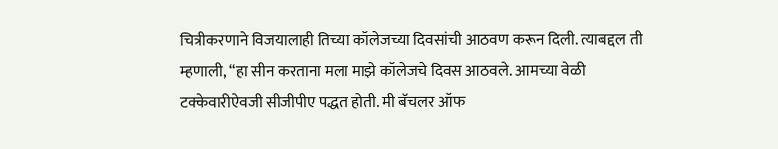चित्रीकरणाने विजयालाही तिच्या कॉलेजच्या दिवसांची आठवण करून दिली. त्याबद्दल ती म्हणाली, “हा सीन करताना मला माझे कॉलेजचे दिवस आठवले. आमच्या वेळी टक्केवारीऐवजी सीजीपीए पद्धत होती. मी बॅचलर ऑफ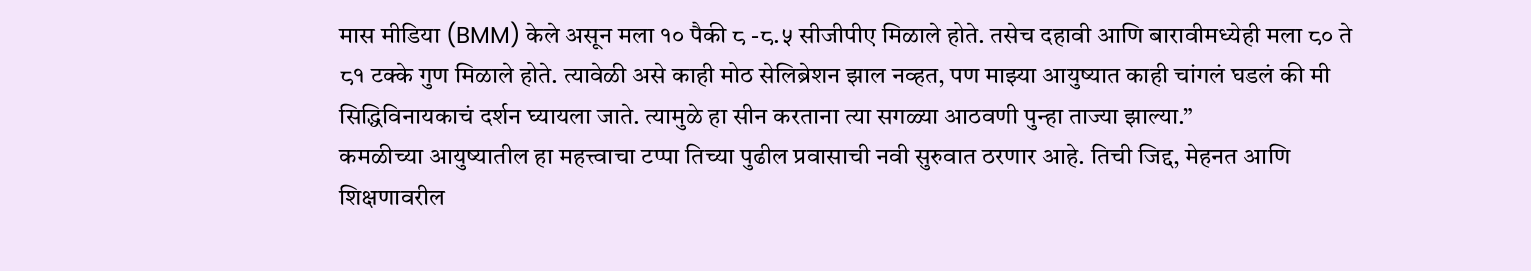मास मीडिया (BMM) केले असून मला १० पैकी ८ -८.५ सीजीपीए मिळाले होते. तसेच दहावी आणि बारावीमध्येही मला ८० ते ८१ टक्के गुण मिळाले होते. त्यावेळी असे काही मोठ सेलिब्रेशन झाल नव्हत, पण माझ्या आयुष्यात काही चांगलं घडलं की मी सिद्धिविनायकाचं दर्शन घ्यायला जाते. त्यामुळे हा सीन करताना त्या सगळ्या आठवणी पुन्हा ताज्या झाल्या.”
कमळीच्या आयुष्यातील हा महत्त्वाचा टप्पा तिच्या पुढील प्रवासाची नवी सुरुवात ठरणार आहे. तिची जिद्द, मेहनत आणि शिक्षणावरील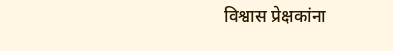विश्वास प्रेक्षकांना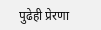पुढेही प्रेरणा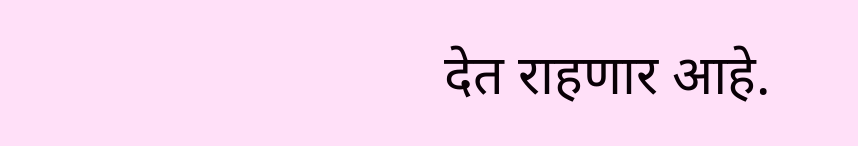देत राहणार आहे.